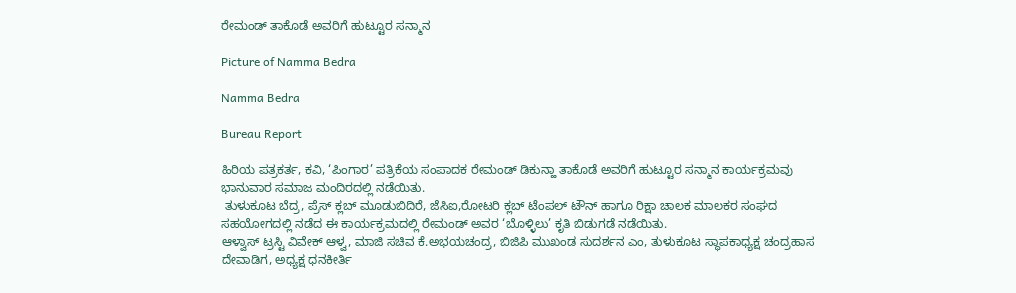ರೇಮಂಡ್ ತಾಕೊಡೆ ಅವರಿಗೆ ಹುಟ್ಟೂರ ಸನ್ಮಾನ

Picture of Namma Bedra

Namma Bedra

Bureau Report

ಹಿರಿಯ ಪತ್ರಕರ್ತ, ಕವಿ, ‘ಪಿಂಗಾರ’ ಪತ್ರಿಕೆಯ ಸಂಪಾದಕ ರೇಮಂಡ್ ಡಿಕುನ್ಹಾ ತಾಕೊಡೆ ಅವರಿಗೆ ಹುಟ್ಟೂರ ಸನ್ಮಾನ ಕಾರ್ಯಕ್ರಮವು ಭಾನುವಾರ ಸಮಾಜ ಮಂದಿರದಲ್ಲಿ ನಡೆಯಿತು.
 ತುಳುಕೂಟ ಬೆದ್ರ, ಪ್ರೆಸ್ ಕ್ಲಬ್ ಮೂಡುಬಿದಿರೆ, ಜೆಸಿಐ,ರೋಟರಿ ಕ್ಲಬ್ ಟೆಂಪಲ್ ಟೌನ್ ಹಾಗೂ ರಿಕ್ಷಾ ಚಾಲಕ ಮಾಲಕರ ಸಂಘದ ಸಹಯೋಗದಲ್ಲಿ ನಡೆದ ಈ ಕಾರ್ಯಕ್ರಮದಲ್ಲಿ ರೇಮಂಡ್ ಅವರ ‘ಬೊಳ್ಳಿಲು’ ಕೃತಿ ಬಿಡುಗಡೆ ನಡೆಯಿತು.
ಆಳ್ವಾಸ್ ಟ್ರಸ್ಟಿ ವಿವೇಕ್ ಆಳ್ವ, ಮಾಜಿ ಸಚಿವ ಕೆ.ಅಭಯಚಂದ್ರ, ಬಿಜಿಪಿ ಮುಖಂಡ ಸುದರ್ಶನ ಎಂ, ತುಳುಕೂಟ ಸ್ಥಾಪಕಾಧ್ಯಕ್ಷ ಚಂದ್ರಹಾಸ ದೇವಾಡಿಗ, ಅಧ್ಯಕ್ಷ ಧನಕೀರ್ತಿ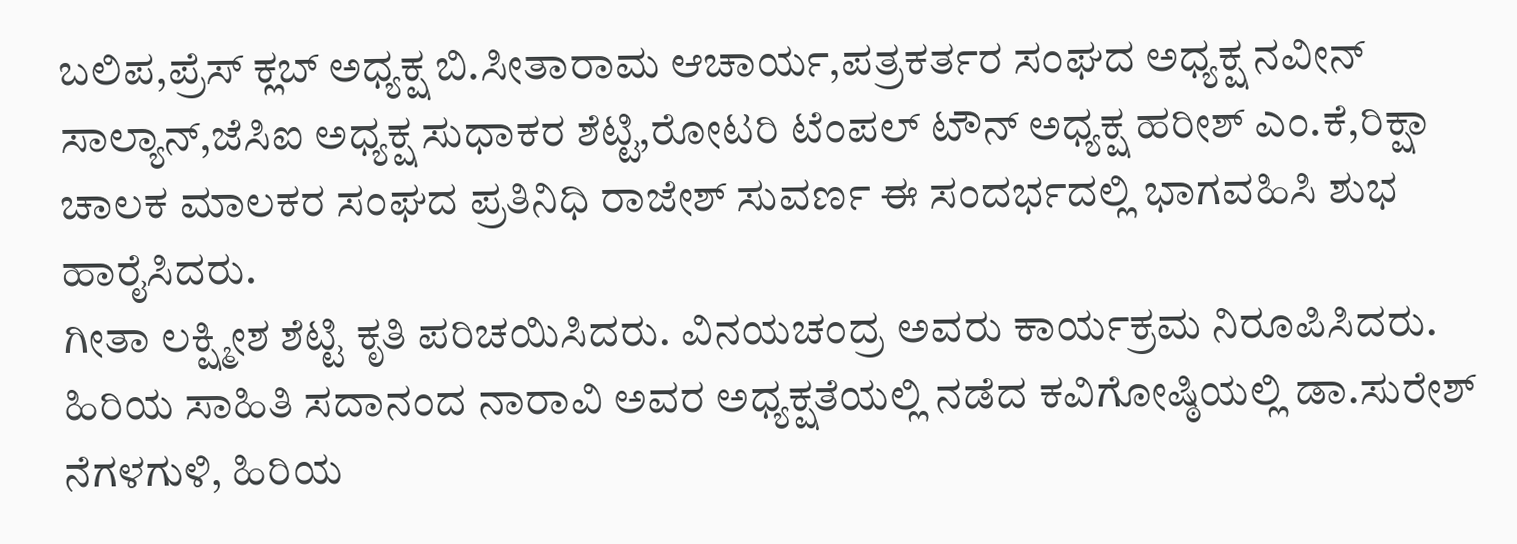ಬಲಿಪ,ಪ್ರೆಸ್ ಕ್ಲಬ್ ಅಧ್ಯಕ್ಷ ಬಿ.ಸೀತಾರಾಮ ಆಚಾರ್ಯ,ಪತ್ರಕರ್ತರ ಸಂಘದ ಅಧ್ಯಕ್ಷ ನವೀನ್ ಸಾಲ್ಯಾನ್,ಜೆಸಿಐ ಅಧ್ಯಕ್ಷ ಸುಧಾಕರ ಶೆಟ್ಟಿ,ರೋಟರಿ ಟೆಂಪಲ್ ಟೌನ್ ಅಧ್ಯಕ್ಷ ಹರೀಶ್ ಎಂ.ಕೆ,ರಿಕ್ಷಾ ಚಾಲಕ ಮಾಲಕರ ಸಂಘದ ಪ್ರತಿನಿಧಿ ರಾಜೇಶ್ ಸುವರ್ಣ ಈ ಸಂದರ್ಭದಲ್ಲಿ ಭಾಗವಹಿಸಿ ಶುಭ ಹಾರೈಸಿದರು.
ಗೀತಾ ಲಕ್ಷ್ಮೀಶ ಶೆಟ್ಟಿ ಕೃತಿ ಪರಿಚಯಿಸಿದರು. ವಿನಯಚಂದ್ರ ಅವರು ಕಾರ್ಯಕ್ರಮ ನಿರೂಪಿಸಿದರು.
ಹಿರಿಯ ಸಾಹಿತಿ ಸದಾನಂದ ನಾರಾವಿ ಅವರ ಅಧ್ಯಕ್ಷತೆಯಲ್ಲಿ ನಡೆದ ಕವಿಗೋಷ್ಠಿಯಲ್ಲಿ ಡಾ‌.ಸುರೇಶ್ ನೆಗಳಗುಳಿ, ಹಿರಿಯ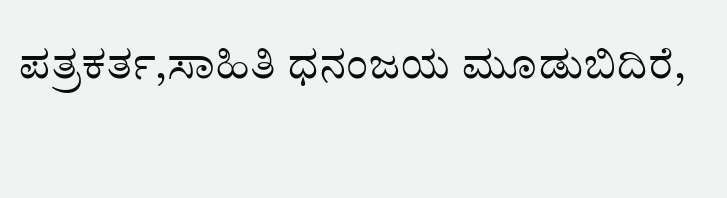ಪತ್ರಕರ್ತ,ಸಾಹಿತಿ ಧನಂಜಯ ಮೂಡುಬಿದಿರೆ,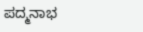ಪದ್ಮನಾಭ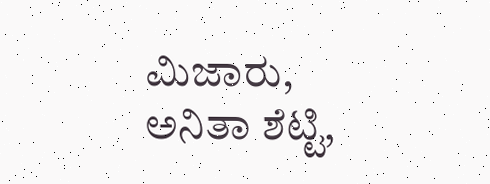ಮಿಜಾರು, ಅನಿತಾ ಶೆಟ್ಟಿ,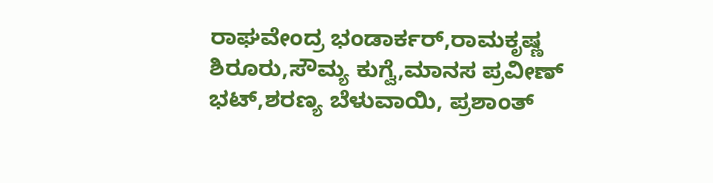ರಾಘವೇಂದ್ರ ಭಂಡಾರ್ಕರ್,ರಾಮಕೃಷ್ಣ ಶಿರೂರು,ಸೌಮ್ಯ ಕುಗ್ವೆ,ಮಾನಸ ಪ್ರವೀಣ್ ಭಟ್,ಶರಣ್ಯ ಬೆಳುವಾಯಿ, ಪ್ರಶಾಂತ್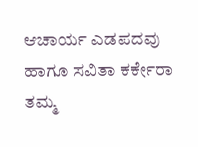ಆಚಾರ್ಯ ಎಡಪದವು ಹಾಗೂ ಸವಿತಾ ಕರ್ಕೇರಾ ತಮ್ಮ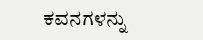ಕವನಗಳನ್ನು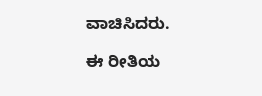ವಾಚಿಸಿದರು.

ಈ ರೀತಿಯ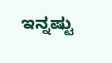ಇನ್ನಷ್ಟು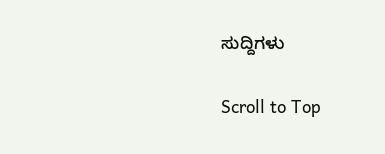ಸುದ್ದಿಗಳು

Scroll to Top